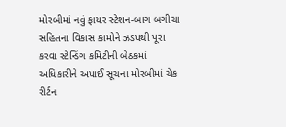મોરબીમાં નવું ફાયર સ્ટેશન-બાગ બગીચા સહિતના વિકાસ કામોને ઝડપથી પૂરા કરવા સ્ટેન્ડિંગ કમિટીની બેઠકમાં અધિકારીને અપાઈ સૂચના મોરબીમાં ચેક રીર્ટન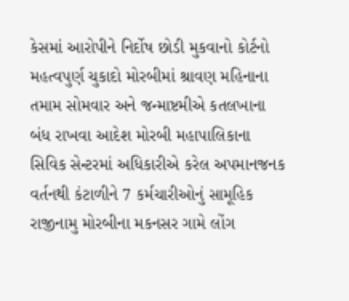કેસમાં આરોપીને નિર્દોષ છોડી મુકવાનો કોર્ટનો મહત્વપુર્ણ ચુકાદો મોરબીમાં શ્રાવણ મહિનાના તમામ સોમવાર અને જન્માષ્ટમીએ કતલખાના બંધ રાખવા આદેશ મોરબી મહાપાલિકાના સિવિક સેન્ટરમાં અધિકારીએ કરેલ અપમાનજનક વર્તનથી કંટાળીને 7 કર્મચારીઓનું સામૂહિક રાજીનામુ મોરબીના મકનસર ગામે લોંગ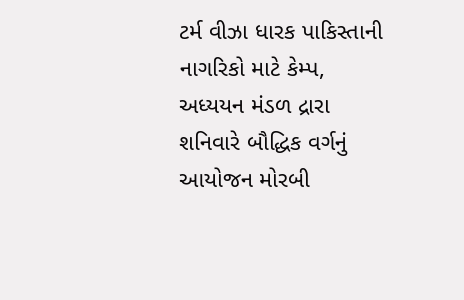ટર્મ વીઝા ધારક પાકિસ્તાની નાગરિકો માટે કેમ્પ, અધ્યયન મંડળ દ્રારા શનિવારે બૌદ્ધિક વર્ગનું આયોજન મોરબી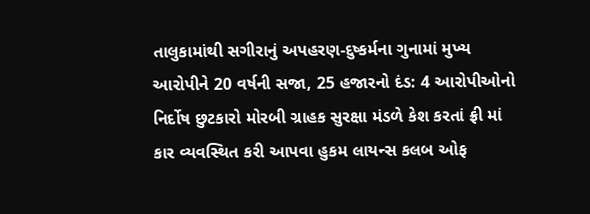તાલુકામાંથી સગીરાનું અપહરણ-દુષ્કર્મના ગુનામાં મુખ્ય આરોપીને 20 વર્ષની સજા, 25 હજારનો દંડ: 4 આરોપીઓનો નિર્દોષ છુટકારો મોરબી ગ્રાહક સુરક્ષા મંડળે કેશ કરતાં ફ્રી માં કાર વ્યવસ્થિત કરી આપવા હુકમ લાયન્સ કલબ ઓફ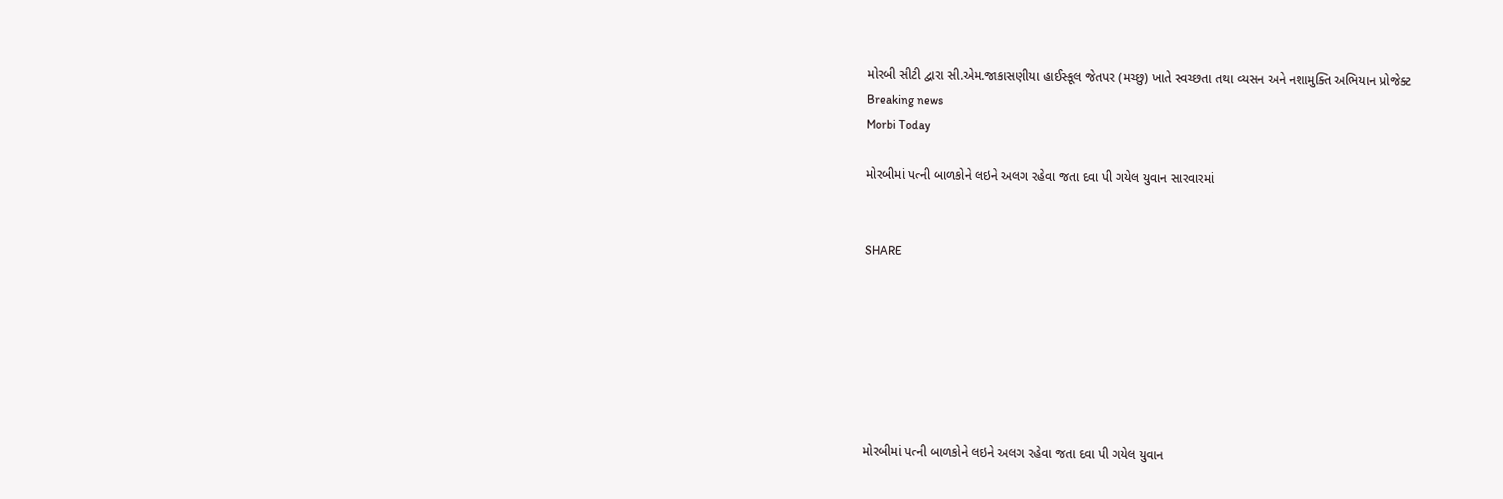મોરબી સીટી દ્વારા સી.એમ.જાકાસણીયા હાઈસ્કૂલ જેતપર (મચ્છુ) ખાતે સ્વચ્છતા તથા વ્યસન અને નશામુક્તિ અભિયાન પ્રોજેક્ટ
Breaking news
Morbi Today

મોરબીમાં પત્ની બાળકોને લઇને અલગ રહેવા જતા દવા પી ગયેલ યુવાન સારવારમાં


SHARE







મોરબીમાં પત્ની બાળકોને લઇને અલગ રહેવા જતા દવા પી ગયેલ યુવાન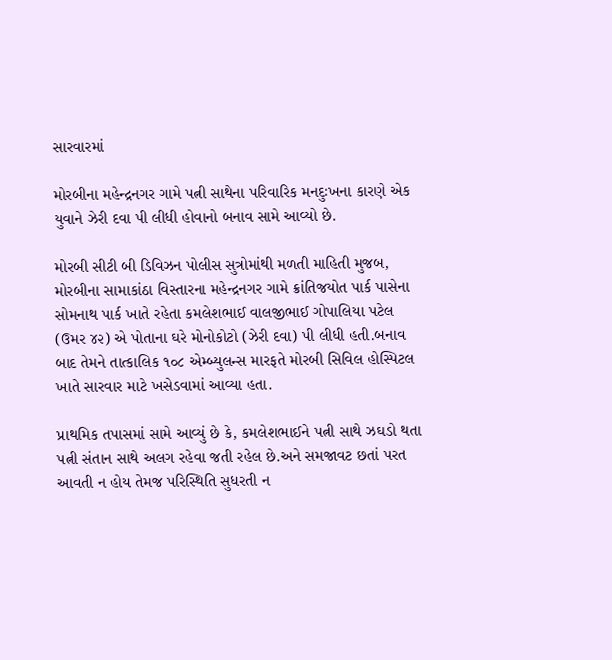સારવારમાં

મોરબીના મહેન્દ્રનગર ગામે પત્ની સાથેના પરિવારિક મનદુઃખના કારણે એક યુવાને ઝેરી દવા પી લીધી હોવાનો બનાવ સામે આવ્યો છે.

મોરબી સીટી બી ડિવિઝન પોલીસ સુત્રોમાંથી મળતી માહિતી મુજબ, મોરબીના સામાકાંઠા વિસ્તારના મહેન્દ્રનગર ગામે ક્રાંતિજયોત પાર્ક પાસેના સોમનાથ પાર્ક ખાતે રહેતા કમલેશભાઈ વાલજીભાઈ ગોપાલિયા પટેલ (ઉમર ૪૨) એ પોતાના ઘરે મોનોકોટો (ઝેરી દવા) પી લીધી હતી.બનાવ બાદ તેમને તાત્કાલિક ૧૦૮ એમ્બ્યુલન્સ મારફતે મોરબી સિવિલ હોસ્પિટલ ખાતે સારવાર માટે ખસેડવામાં આવ્યા હતા.

પ્રાથમિક તપાસમાં સામે આવ્યું છે કે, કમલેશભાઈને પત્ની સાથે ઝઘડો થતા પત્ની સંતાન સાથે અલગ રહેવા જતી રહેલ છે.અને સમજાવટ છતાં પરત આવતી ન હોય તેમજ પરિસ્થિતિ સુધરતી ન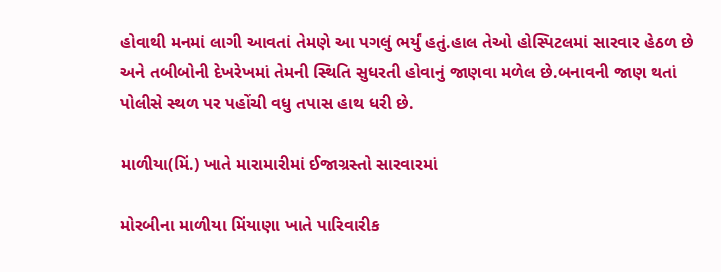હોવાથી મનમાં લાગી આવતાં તેમણે આ પગલું ભર્યું હતું.હાલ તેઓ હોસ્પિટલમાં સારવાર હેઠળ છે અને તબીબોની દેખરેખમાં તેમની સ્થિતિ સુધરતી હોવાનું જાણવા મળેલ છે.બનાવની જાણ થતાં પોલીસે સ્થળ પર પહોંચી વધુ તપાસ હાથ ધરી છે.

માળીયા(મિં.) ખાતે મારામારીમાં ઈજાગ્રસ્તો સારવારમાં

મોરબીના માળીયા મિંયાણા ખાતે પારિવારીક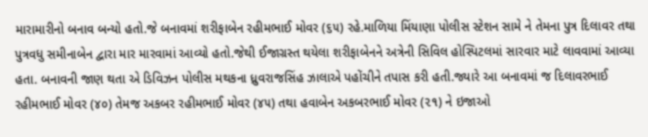મારામારીનો બનાવ બન્યો હતો.જે બનાવમાં શરીફાબેન રહીમભાઈ મોવર (૬૫) રહે.માળિયા મિંયાણા પોલીસ સ્ટેશન સામે ને તેમના પુત્ર દિલાવર તથા પુત્રવધુ સમીનાબેન દ્વારા માર મારવામાં આવ્યો હતો.જેથી ઈજાગ્રસ્ત થયેલા શરીફાબેનને અત્રેની સિવિલ હોસ્પિટલમાં સારવાર માટે લાવવામાં આવ્યા હતા. બનાવની જાણ થતા એ ડિવિઝન પોલીસ મથકના ધ્રુવરાજસિંહ ઝાલાએ પહોંચીને તપાસ કરી હતી.જ્યારે આ બનાવમાં જ દિલાવરભાઈ રહીમભાઈ મોવર (૪૦) તેમજ અકબર રહીમભાઈ મોવર (૪૫) તથા હવાબેન અકબરભાઈ મોવર (૨૧) ને ઇજાઓ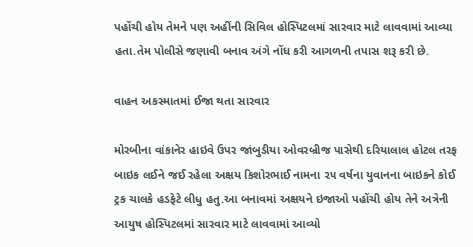પહોંચી હોય તેમને પણ અહીંની સિવિલ હોસ્પિટલમાં સારવાર માટે લાવવામાં આવ્યા હતા.તેમ પોલીસે જણાવી બનાવ અંગે નોંધ કરી આગળની તપાસ શરૂ કરી છે.

વાહન અકસ્માતમાં ઈજા થતા સારવાર

મોરબીના વાંકાનેર હાઇવે ઉપર જાંબુડીયા ઓવરબ્રીજ પાસેથી દરિયાલાલ હોટલ તરફ બાઇક લઈને જઈ રહેલા અક્ષય કિશોરભાઈ નામના ૨૫ વર્ષના યુવાનના બાઇકને કોઈ ટ્રક ચાલકે હડફેટે લીધુ હતુ.આ બનાવમાં અક્ષયને ઇજાઓ પહોંચી હોય તેને અત્રેની આયુષ હોસ્પિટલમાં સારવાર માટે લાવવામાં આવ્યો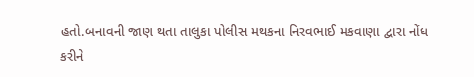હતો.બનાવની જાણ થતા તાલુકા પોલીસ મથકના નિરવભાઈ મકવાણા દ્વારા નોંધ કરીને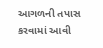આગળની તપાસ કરવામાં આવી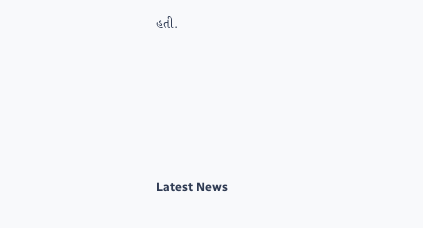હતી.






Latest News